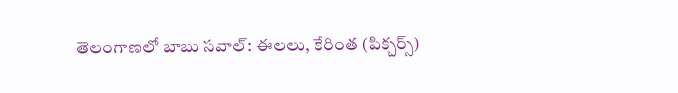తెలంగాణలో బాబు సవాల్: ఈలలు, కేరింత (పిక్చర్స్)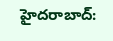హైదరాబాద్: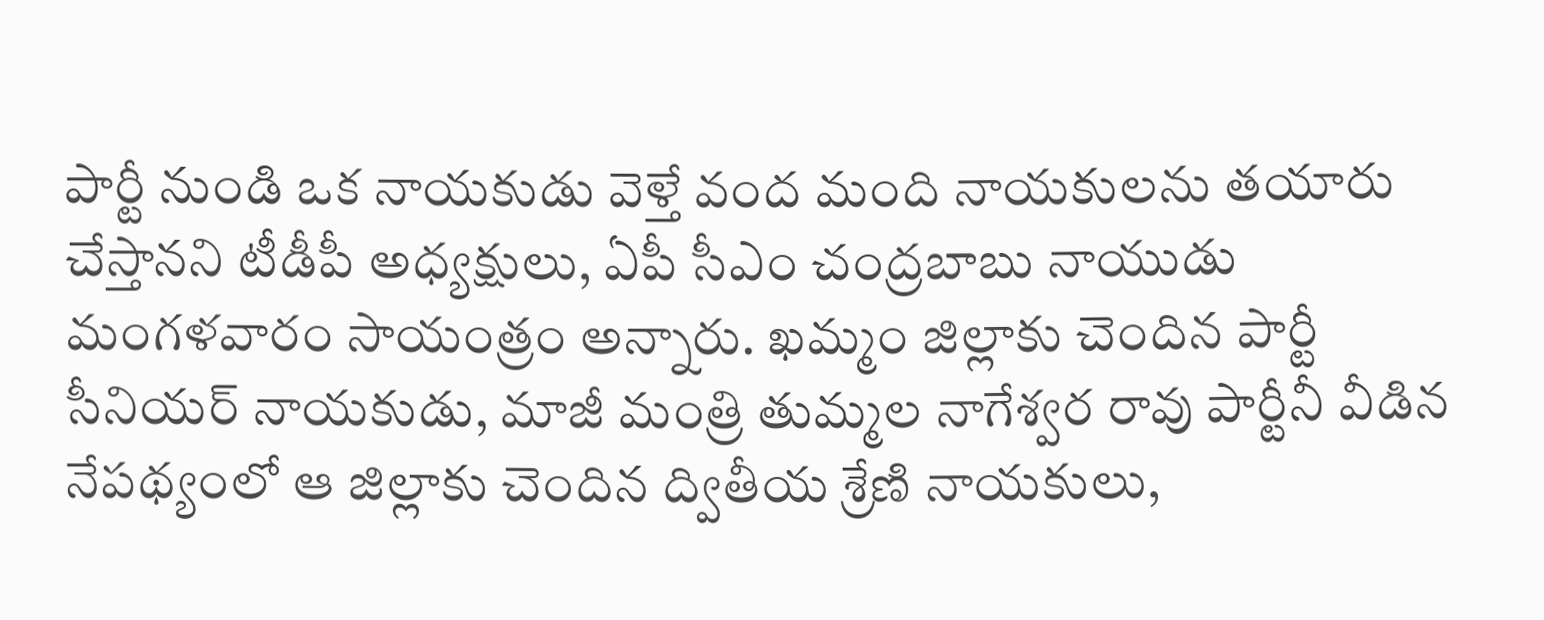పార్టీ నుండి ఒక నాయకుడు వెళ్తే వంద మంది నాయకులను తయారు చేస్తానని టీడీపీ అధ్యక్షులు, ఏపీ సీఎం చంద్రబాబు నాయుడు మంగళవారం సాయంత్రం అన్నారు. ఖమ్మం జిల్లాకు చెందిన పార్టీ సీనియర్ నాయకుడు, మాజీ మంత్రి తుమ్మల నాగేశ్వర రావు పార్టీనీ వీడిన నేపథ్యంలో ఆ జిల్లాకు చెందిన ద్వితీయ శ్రేణి నాయకులు,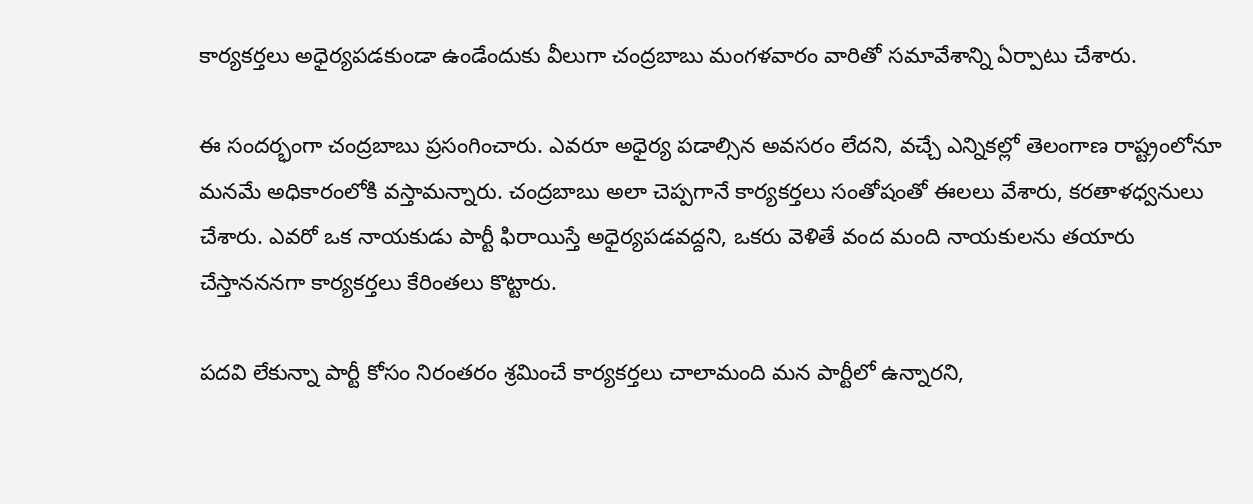కార్యకర్తలు అధైర్యపడకుండా ఉండేందుకు వీలుగా చంద్రబాబు మంగళవారం వారితో సమావేశాన్ని ఏర్పాటు చేశారు.

ఈ సందర్భంగా చంద్రబాబు ప్రసంగించారు. ఎవరూ అధైర్య పడాల్సిన అవసరం లేదని, వచ్చే ఎన్నికల్లో తెలంగాణ రాష్ట్రంలోనూ మనమే అధికారంలోకి వస్తామన్నారు. చంద్రబాబు అలా చెప్పగానే కార్యకర్తలు సంతోషంతో ఈలలు వేశారు, కరతాళధ్వనులు చేశారు. ఎవరో ఒక నాయకుడు పార్టీ ఫిరాయిస్తే అధైర్యపడవద్దని, ఒకరు వెళితే వంద మంది నాయకులను తయారు చేస్తానననగా కార్యకర్తలు కేరింతలు కొట్టారు.

పదవి లేకున్నా పార్టీ కోసం నిరంతరం శ్రమించే కార్యకర్తలు చాలామంది మన పార్టీలో ఉన్నారని,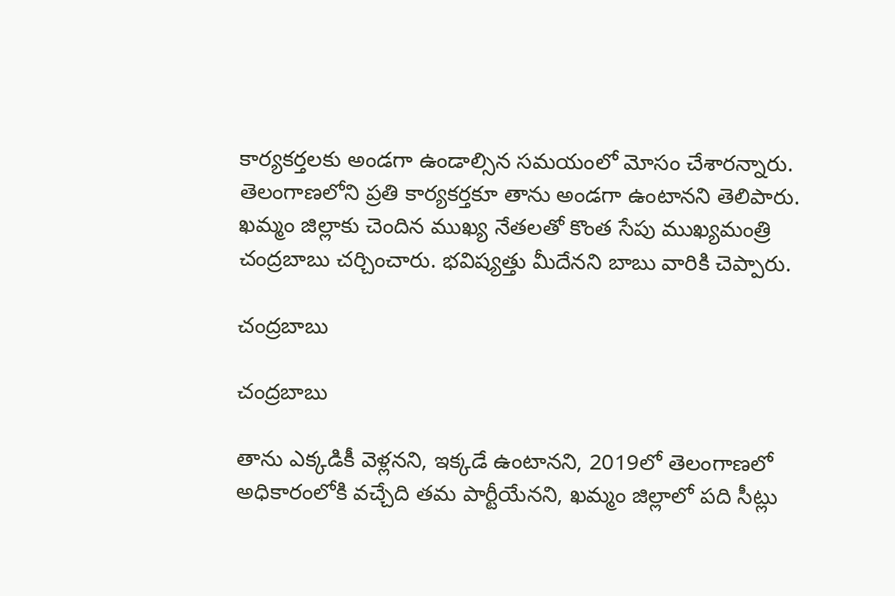కార్యకర్తలకు అండగా ఉండాల్సిన సమయంలో మోసం చేశారన్నారు. తెలంగాణలోని ప్రతి కార్యకర్తకూ తాను అండగా ఉంటానని తెలిపారు. ఖమ్మం జిల్లాకు చెందిన ముఖ్య నేతలతో కొంత సేపు ముఖ్యమంత్రి చంద్రబాబు చర్చించారు. భవిష్యత్తు మీదేనని బాబు వారికి చెప్పారు.

చంద్రబాబు

చంద్రబాబు

తాను ఎక్కడికీ వెళ్లనని, ఇక్కడే ఉంటానని, 2019లో తెలంగాణలో అధికారంలోకి వచ్చేది తమ పార్టీయేనని, ఖమ్మం జిల్లాలో పది సీట్లు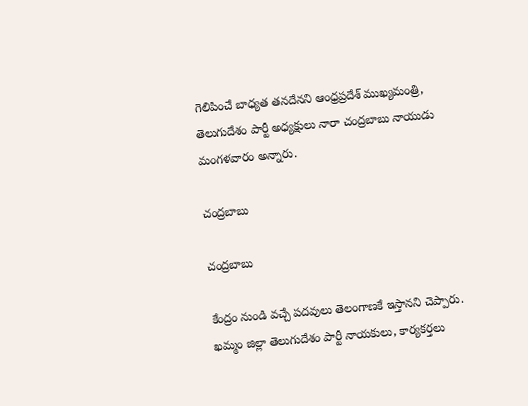గెలిపించే బాధ్యత తనదేనని ఆంధ్రప్రదేశ్ ముఖ్యమంత్రి, తెలుగుదేశం పార్టీ అధ్యక్షులు నారా చంద్రబాబు నాయుడు మంగళవారం అన్నారు.

చంద్రబాబు

చంద్రబాబు

కేంద్రం నుండి వచ్చే పదవులు తెలంగాణకే ఇస్తానని చెప్పారు. ఖమ్మం జిల్లా తెలుగుదేశం పార్టీ నాయకులు, కార్యకర్తలు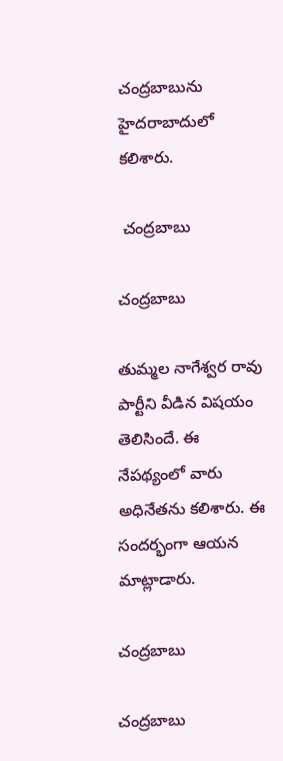చంద్రబాబును హైదరాబాదులో కలిశారు.

 చంద్రబాబు

చంద్రబాబు

తుమ్మల నాగేశ్వర రావు పార్టీని వీడిన విషయం తెలిసిందే. ఈ నేపథ్యంలో వారు అధినేతను కలిశారు. ఈ సందర్భంగా ఆయన మాట్లాడారు.

చంద్రబాబు

చంద్రబాబు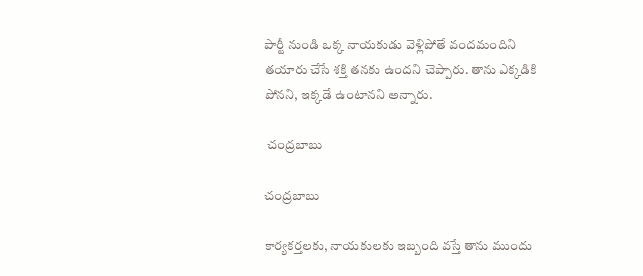పార్టీ నుండి ఒక్క నాయకుడు వెళ్లిపోతే వందమందిని తయారు చేసే శక్తి తనకు ఉందని చెప్పారు. తాను ఎక్కడికి పోనని, ఇక్కడే ఉంటానని అన్నారు.

 చంద్రబాబు

చంద్రబాబు

కార్యకర్తలకు, నాయకులకు ఇబ్బంది వస్తే తాను ముందు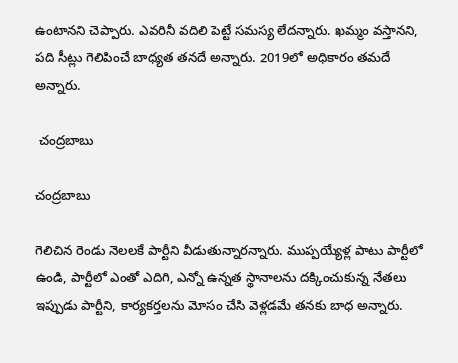ఉంటానని చెప్పారు. ఎవరినీ వదిలి పెట్టే సమస్య లేదన్నారు. ఖమ్మం వస్తానని, పది సీట్లు గెలిపించే బాధ్యత తనదే అన్నారు. 2019లో అధికారం తమదే అన్నారు.

 చంద్రబాబు

చంద్రబాబు

గెలిచిన రెండు నెలలకే పార్టీని వీడుతున్నారన్నారు. ముప్పయ్యేళ్ల పాటు పార్టీలో ఉండి, పార్టీలో ఎంతో ఎదిగి, ఎన్నో ఉన్నత స్థానాలను దక్కించుకున్న నేతలు ఇప్పుడు పార్టీని, కార్యకర్తలను మోసం చేసి వెళ్లడమే తనకు బాధ అన్నారు.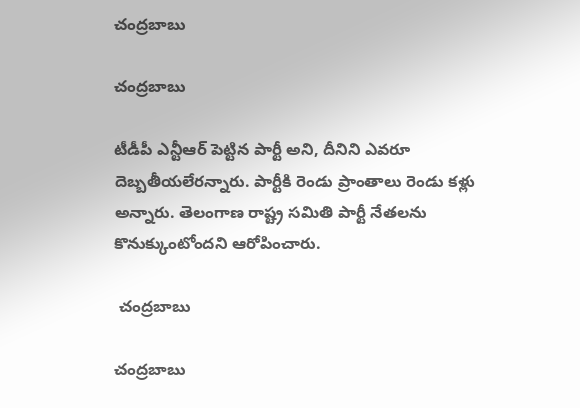చంద్రబాబు

చంద్రబాబు

టీడీపీ ఎన్టీఆర్ పెట్టిన పార్టీ అని, దీనిని ఎవరూ దెబ్బతీయలేరన్నారు. పార్టీకి రెండు ప్రాంతాలు రెండు కళ్లు అన్నారు. తెలంగాణ రాష్ట్ర సమితి పార్టీ నేతలను కొనుక్కుంటోందని ఆరోపించారు.

 చంద్రబాబు

చంద్రబాబు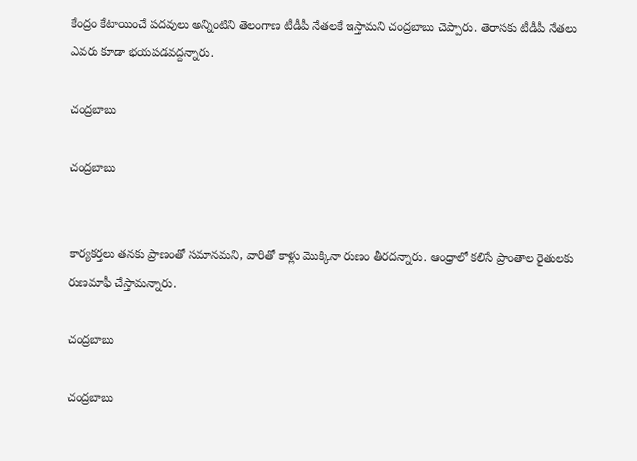కేంద్రం కేటాయించే పదవులు అన్నింటిని తెలంగాణ టీడీపీ నేతలకే ఇస్తామని చంద్రబాబు చెప్పారు. తెరాసకు టీడీపీ నేతలు ఎవరు కూడా భయపడవద్దన్నారు.

చంద్రబాబు

చంద్రబాబు


కార్యకర్తలు తనకు ప్రాణంతో సమానమని, వారితో కాళ్లు మొక్కినా రుణం తీరదన్నారు. ఆంధ్రాలో కలిసే ప్రాంతాల రైతులకు రుణమాఫీ చేస్తామన్నారు.

చంద్రబాబు

చంద్రబాబు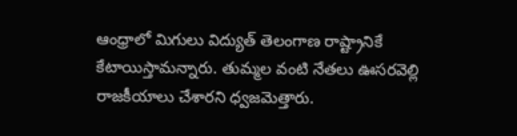ఆంధ్రాలో మిగులు విద్యుత్ తెలంగాణ రాష్ట్రానికే కేటాయిస్తామన్నారు. తుమ్మల వంటి నేతలు ఊసరవెల్లి రాజకీయాలు చేశారని ధ్వజమెత్తారు.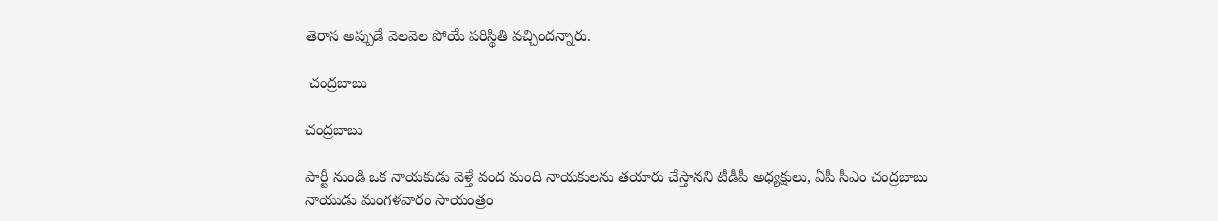తెరాస అప్పుడే వెలవెల పోయే పరిస్థితి వచ్చిందన్నారు.

 చంద్రబాబు

చంద్రబాబు

పార్టీ నుండి ఒక నాయకుడు వెళ్తే వంద మంది నాయకులను తయారు చేస్తానని టీడీపీ అధ్యక్షులు, ఏపీ సీఎం చంద్రబాబు నాయుడు మంగళవారం సాయంత్రం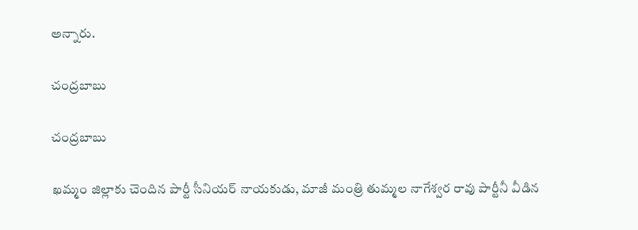అన్నారు.

చంద్రబాబు

చంద్రబాబు

ఖమ్మం జిల్లాకు చెందిన పార్టీ సీనియర్ నాయకుడు, మాజీ మంత్రి తుమ్మల నాగేశ్వర రావు పార్టీనీ వీడిన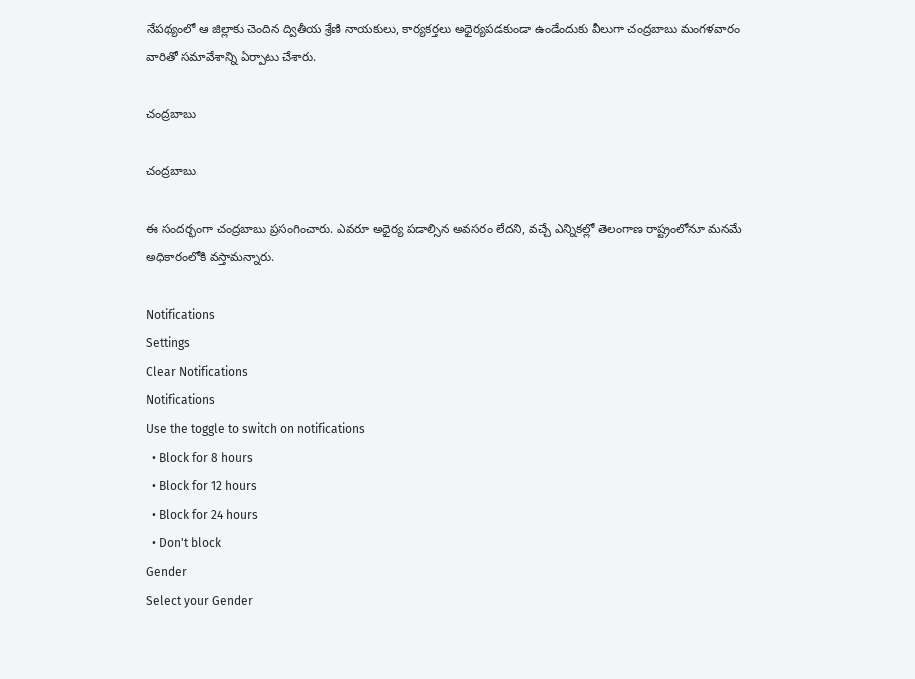నేపథ్యంలో ఆ జిల్లాకు చెందిన ద్వితీయ శ్రేణి నాయకులు, కార్యకర్తలు అధైర్యపడకుండా ఉండేందుకు వీలుగా చంద్రబాబు మంగళవారం వారితో సమావేశాన్ని ఏర్పాటు చేశారు.

చంద్రబాబు

చంద్రబాబు

ఈ సందర్భంగా చంద్రబాబు ప్రసంగించారు. ఎవరూ అధైర్య పడాల్సిన అవసరం లేదని, వచ్చే ఎన్నికల్లో తెలంగాణ రాష్ట్రంలోనూ మనమే అధికారంలోకి వస్తామన్నారు.

Notifications
Settings
Clear Notifications
Notifications
Use the toggle to switch on notifications
  • Block for 8 hours
  • Block for 12 hours
  • Block for 24 hours
  • Don't block
Gender
Select your Gender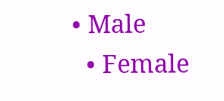• Male
  • Female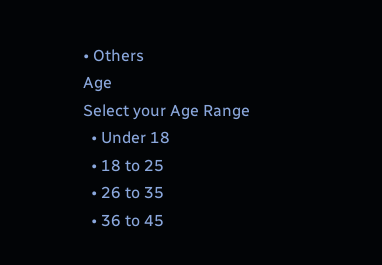• Others
Age
Select your Age Range
  • Under 18
  • 18 to 25
  • 26 to 35
  • 36 to 45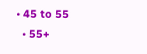• 45 to 55
  • 55+